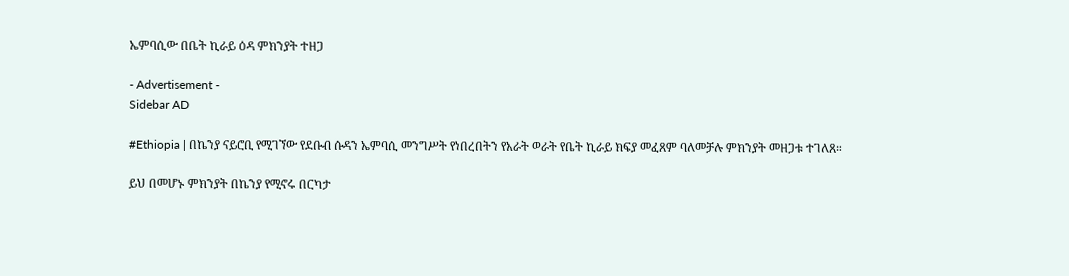ኤምባሲው በቤት ኪራይ ዕዳ ምክንያት ተዘጋ

- Advertisement -
Sidebar AD

#Ethiopia | በኬንያ ናይሮቢ የሚገኘው የደቡብ ሱዳን ኤምባሲ መንግሥት የነበረበትን የአራት ወራት የቤት ኪራይ ክፍያ መፈጸም ባለመቻሉ ምክንያት መዘጋቱ ተገለጸ።

ይህ በመሆኑ ምክንያት በኬንያ የሚኖሩ በርካታ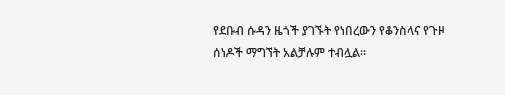የደቡብ ሱዳን ዜጎች ያገኙት የነበረውን የቆንስላና የጉዞ ሰነዶች ማግኘት አልቻሉም ተብሏል።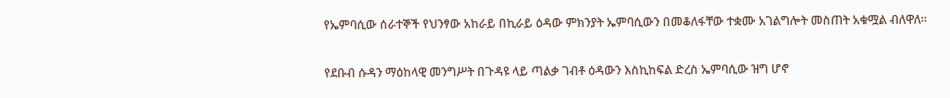የኤምባሲው ሰራተኞች የህንፃው አከራይ በኪራይ ዕዳው ምክንያት ኤምባሲውን በመቆለፋቸው ተቋሙ አገልግሎት መስጠት አቁሟል ብለዋለ።

የደቡብ ሱዳን ማዕከላዊ መንግሥት በጉዳዩ ላይ ጣልቃ ገብቶ ዕዳውን እስኪከፍል ድረስ ኤምባሲው ዝግ ሆኖ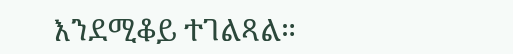እንደሚቆይ ተገልጻል።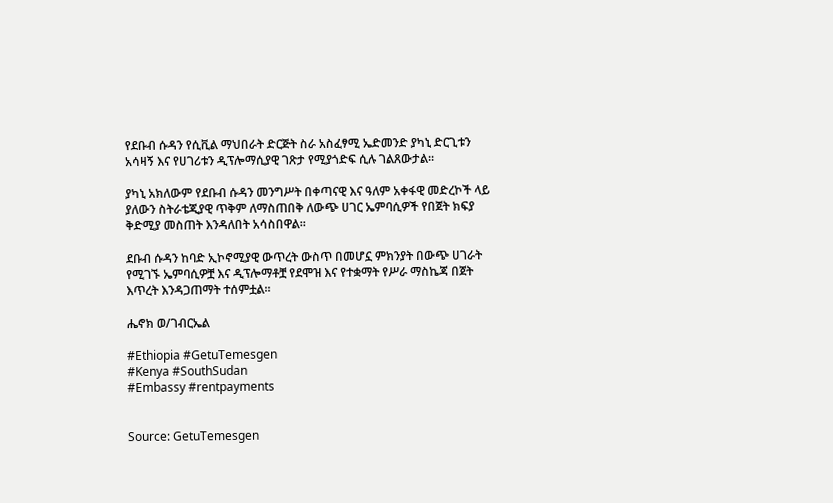የደቡብ ሱዳን የሲቪል ማህበራት ድርጅት ስራ አስፈፃሚ ኤድመንድ ያካኒ ድርጊቱን አሳዛኝ እና የሀገሪቱን ዲፕሎማሲያዊ ገጽታ የሚያጎድፍ ሲሉ ገልጸውታል።

ያካኒ አክለውም የደቡብ ሱዳን መንግሥት በቀጣናዊ እና ዓለም አቀፋዊ መድረኮች ላይ ያለውን ስትራቴጂያዊ ጥቅም ለማስጠበቅ ለውጭ ሀገር ኤምባሲዎች የበጀት ክፍያ ቅድሚያ መስጠት እንዳለበት አሳስበዋል።

ደቡብ ሱዳን ከባድ ኢኮኖሚያዊ ውጥረት ውስጥ በመሆኗ ምክንያት በውጭ ሀገራት የሚገኙ ኤምባሲዎቿ እና ዲፕሎማቶቿ የደሞዝ እና የተቋማት የሥራ ማስኬጃ በጀት እጥረት እንዳጋጠማት ተሰምቷል።

ሔኖክ ወ/ገብርኤል

#Ethiopia #GetuTemesgen
#Kenya #SouthSudan
#Embassy #rentpayments


Source: GetuTemesgen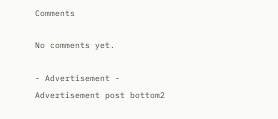Comments

No comments yet.

- Advertisement -
Advertisement post bottom2